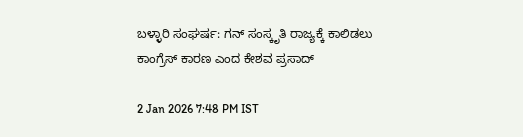ಬಳ್ಳಾರಿ ಸಂಘರ್ಷ: ಗನ್ ಸಂಸ್ಕೃತಿ ರಾಜ್ಯಕ್ಕೆ ಕಾಲಿಡಲು ಕಾಂಗ್ರೆಸ್ ಕಾರಣ ಎಂದ ಕೇಶವ ಪ್ರಸಾದ್

2 Jan 2026 7:48 PM IST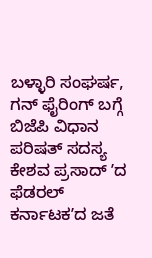ಬಳ್ಳಾರಿ ಸಂಘರ್ಷ, ಗನ್ ಫೈರಿಂಗ್ ಬಗ್ಗೆ ಬಿಜೆಪಿ ವಿಧಾನ ಪರಿಷತ್ ಸದಸ್ಯ ಕೇಶವ ಪ್ರಸಾದ್ ʼದ ಫೆಡರಲ್ ಕರ್ನಾಟಕʼದ ಜತೆ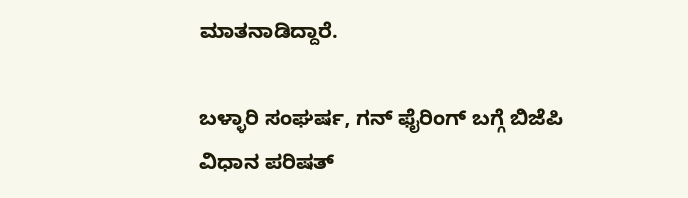ಮಾತನಾಡಿದ್ದಾರೆ.

ಬಳ್ಳಾರಿ ಸಂಘರ್ಷ, ಗನ್ ಫೈರಿಂಗ್ ಬಗ್ಗೆ ಬಿಜೆಪಿ ವಿಧಾನ ಪರಿಷತ್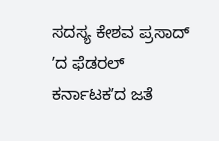ಸದಸ್ಯ ಕೇಶವ ಪ್ರಸಾದ್ ʼದ ಫೆಡರಲ್ ಕರ್ನಾಟಕʼದ ಜತೆ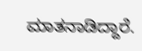ಮಾತನಾಡಿದ್ದಾರೆ.